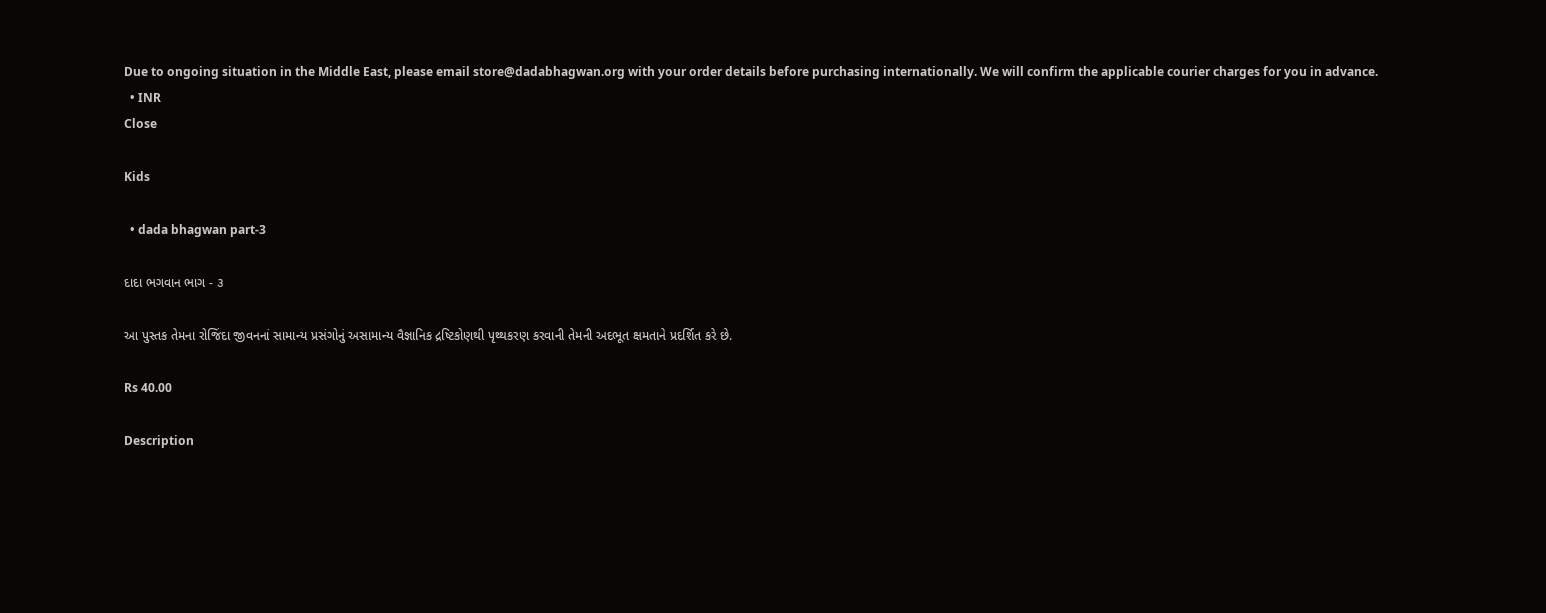Due to ongoing situation in the Middle East, please email store@dadabhagwan.org with your order details before purchasing internationally. We will confirm the applicable courier charges for you in advance.
  • INR
Close

Kids

  • dada bhagwan part-3

દાદા ભગવાન ભાગ - ૩

આ પુસ્તક તેમના રોજિંદા જીવનનાં સામાન્ય પ્રસંગોનું અસામાન્ય વૈજ્ઞાનિક દ્રષ્ટિકોણથી પૃથ્થકરણ કરવાની તેમની અદભૂત ક્ષમતાને પ્રદર્શિત કરે છે.

Rs 40.00

Description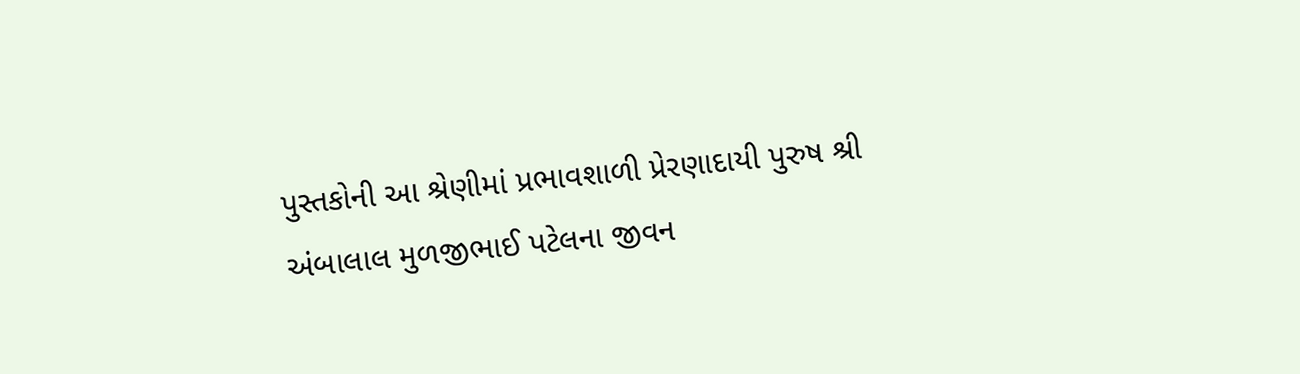પુસ્તકોની આ શ્રેણીમાં પ્રભાવશાળી પ્રેરણાદાયી પુરુષ શ્રી અંબાલાલ મુળજીભાઈ પટેલના જીવન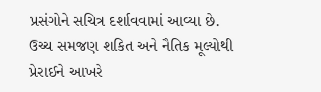પ્રસંગોને સચિત્ર દર્શાવવામાં આવ્યા છે. ઉચ્ચ સમજણ શકિત અને નૈતિક મૂલ્યોથી પ્રેરાઈને આખરે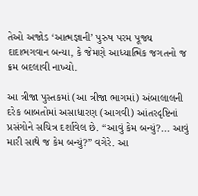તેઓ અજોડ ‘આત્મજ્ઞાની’ પુરુષ પરમ પૂજ્ય દાદાભગવાન બન્યા, કે જેમણે આધ્યાત્મિક જગતનો જ ક્રમ બદલાવી નાખ્યો.

આ ત્રીજા પુસ્તકમાં (આ ત્રીજા ભાગમાં) અંબાલાલની દરેક બાબતોમાં અસાધારણ (આગવી) આંતરદૃષ્ટિનાં પ્રસંગોને સચિત્ર દર્શાવેલ છે. “આવું કેમ બન્યું?... આવું મારી સાથે જ કેમ બન્યું?” વગેરે. આ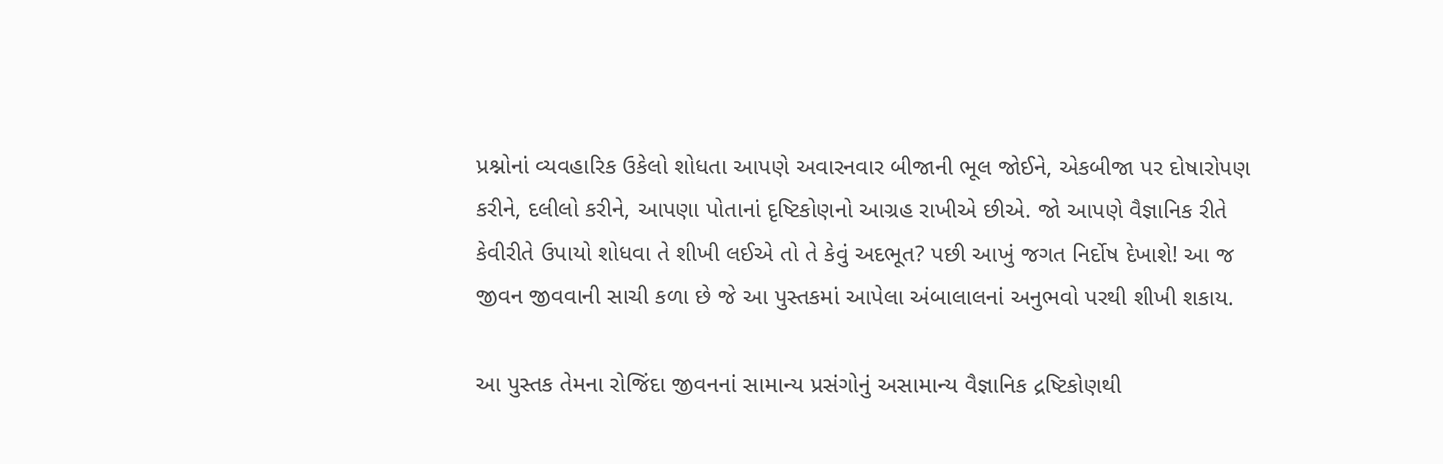પ્રશ્નોનાં વ્યવહારિક ઉકેલો શોધતા આપણે અવારનવાર બીજાની ભૂલ જોઈને, એકબીજા પર દોષારોપણ કરીને, દલીલો કરીને, આપણા પોતાનાં દૃષ્ટિકોણનો આગ્રહ રાખીએ છીએ. જો આપણે વૈજ્ઞાનિક રીતે કેવીરીતે ઉપાયો શોધવા તે શીખી લઈએ તો તે કેવું અદભૂત? પછી આખું જગત નિર્દોષ દેખાશે! આ જ જીવન જીવવાની સાચી કળા છે જે આ પુસ્તકમાં આપેલા અંબાલાલનાં અનુભવો પરથી શીખી શકાય.

આ પુસ્તક તેમના રોજિંદા જીવનનાં સામાન્ય પ્રસંગોનું અસામાન્ય વૈજ્ઞાનિક દ્રષ્ટિકોણથી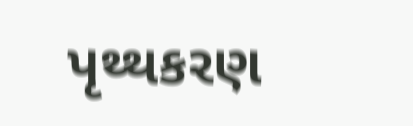પૃથ્થકરણ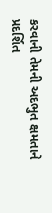કરવાની તેમની અદભુત ક્ષમતાને પ્રદર્શિત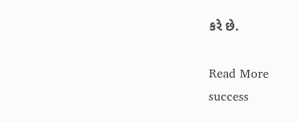કરે છે.

Read More
success